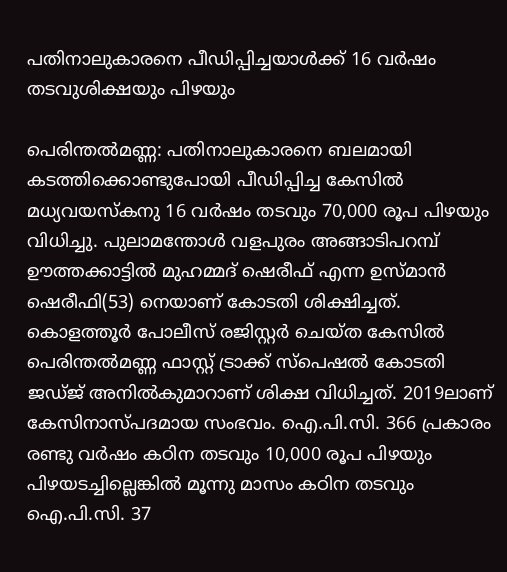പതിനാലുകാരനെ പീഡിപ്പിച്ചയാള്‍ക്ക് 16 വര്‍ഷം തടവുശിക്ഷയും പിഴയും

പെരിന്തല്‍മണ്ണ: പതിനാലുകാരനെ ബലമായി കടത്തിക്കൊണ്ടുപോയി പീഡിപ്പിച്ച കേസില്‍ മധ്യവയസ്‌കനു 16 വര്‍ഷം തടവും 70,000 രൂപ പിഴയും വിധിച്ചു. പുലാമന്തോള്‍ വളപുരം അങ്ങാടിപറമ്പ് ഊത്തക്കാട്ടില്‍ മുഹമ്മദ് ഷെരീഫ് എന്ന ഉസ്മാന്‍ ഷെരീഫി(53) നെയാണ് കോടതി ശിക്ഷിച്ചത്. കൊളത്തൂര്‍ പോലീസ് രജിസ്റ്റര്‍ ചെയ്ത കേസില്‍ പെരിന്തല്‍മണ്ണ ഫാസ്റ്റ് ട്രാക്ക് സ്‌പെഷല്‍ കോടതി ജഡ്ജ് അനില്‍കുമാറാണ് ശിക്ഷ വിധിച്ചത്. 2019ലാണ് കേസിനാസ്പദമായ സംഭവം. ഐ.പി.സി. 366 പ്രകാരം രണ്ടു വര്‍ഷം കഠിന തടവും 10,000 രൂപ പിഴയും പിഴയടച്ചില്ലെങ്കില്‍ മൂന്നു മാസം കഠിന തടവും ഐ.പി.സി. 37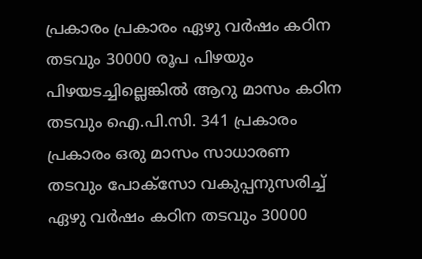പ്രകാരം പ്രകാരം ഏഴു വര്‍ഷം കഠിന തടവും 30000 രൂപ പിഴയും പിഴയടച്ചില്ലെങ്കില്‍ ആറു മാസം കഠിന തടവും ഐ.പി.സി. 341 പ്രകാരം പ്രകാരം ഒരു മാസം സാധാരണ തടവും പോക്‌സോ വകുപ്പനുസരിച്ച് ഏഴു വര്‍ഷം കഠിന തടവും 30000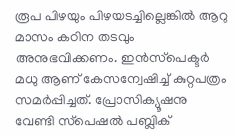രൂപ പിഴയും പിഴയടച്ചില്ലെങ്കില്‍ ആറു മാസം കഠിന തടവും അനുഭവിക്കണം. ഇന്‍സ്‌പെക്ടര്‍ മധു ആണ് കേസന്വേഷിച്ച് കുറ്റപത്രം സമര്‍പ്പിച്ചത്. പ്രോസിക്യൂഷനു വേണ്ടി സ്‌പെഷല്‍ പബ്ലിക്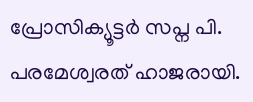പ്രോസിക്യൂട്ടര്‍ സപ്ന പി. പരമേശ്വരത് ഹാജരായി.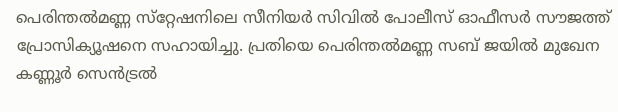പെരിന്തല്‍മണ്ണ സ്‌റ്റേഷനിലെ സീനിയര്‍ സിവില്‍ പോലീസ് ഓഫീസര്‍ സൗജത്ത് പ്രോസിക്യൂഷനെ സഹായിച്ചു. പ്രതിയെ പെരിന്തല്‍മണ്ണ സബ് ജയില്‍ മുഖേന കണ്ണൂര്‍ സെന്‍ട്രല്‍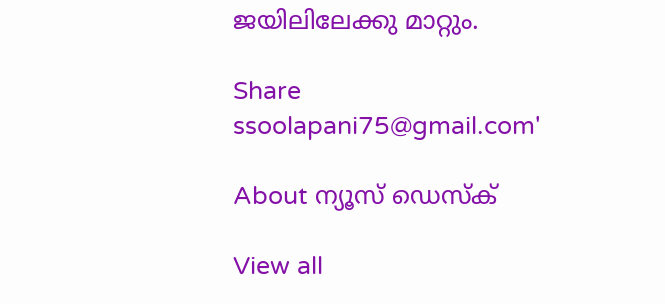ജയിലിലേക്കു മാറ്റും.

Share
ssoolapani75@gmail.com'

About ന്യൂസ് ഡെസ്ക്

View all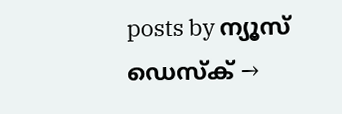posts by ന്യൂസ് ഡെസ്ക് →